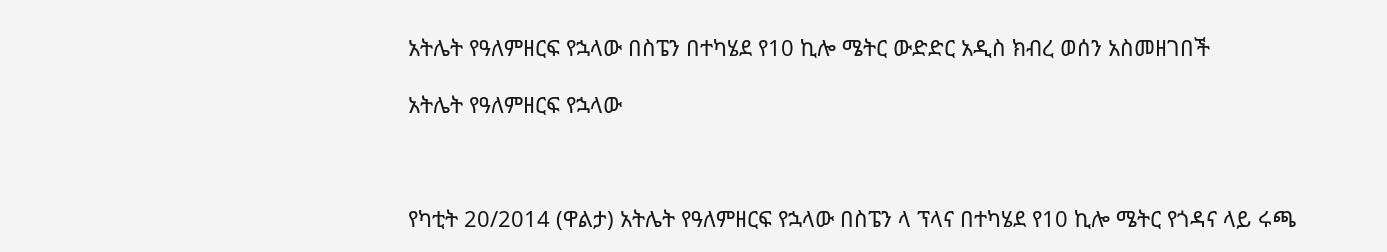አትሌት የዓለምዘርፍ የኋላው በስፔን በተካሄደ የ10 ኪሎ ሜትር ውድድር አዲስ ክብረ ወሰን አስመዘገበች

አትሌት የዓለምዘርፍ የኋላው



የካቲት 20/2014 (ዋልታ) አትሌት የዓለምዘርፍ የኋላው በስፔን ላ ፕላና በተካሄደ የ10 ኪሎ ሜትር የጎዳና ላይ ሩጫ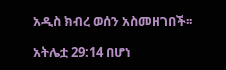አዲስ ክብረ ወሰን አስመዘገበች፡፡

አትሌቷ 29:14 በሆነ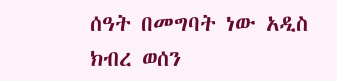ሰዓት በመግባት ነው አዲስ ክብረ ወሰን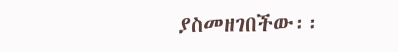ያስመዘገበችው፡፡